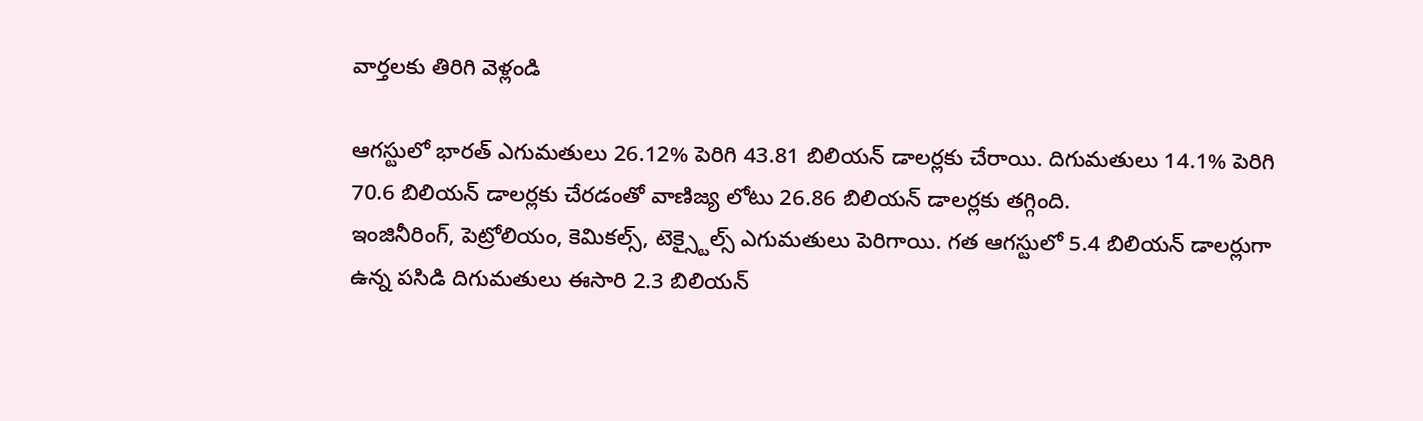వార్తలకు తిరిగి వెళ్లండి

ఆగస్టులో భారత్ ఎగుమతులు 26.12% పెరిగి 43.81 బిలియన్ డాలర్లకు చేరాయి. దిగుమతులు 14.1% పెరిగి 70.6 బిలియన్ డాలర్లకు చేరడంతో వాణిజ్య లోటు 26.86 బిలియన్ డాలర్లకు తగ్గింది.
ఇంజినీరింగ్, పెట్రోలియం, కెమికల్స్, టెక్స్టైల్స్ ఎగుమతులు పెరిగాయి. గత ఆగస్టులో 5.4 బిలియన్ డాలర్లుగా ఉన్న పసిడి దిగుమతులు ఈసారి 2.3 బిలియన్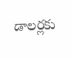డాలర్లకు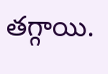తగ్గాయి.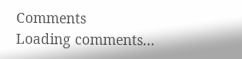Comments
Loading comments...